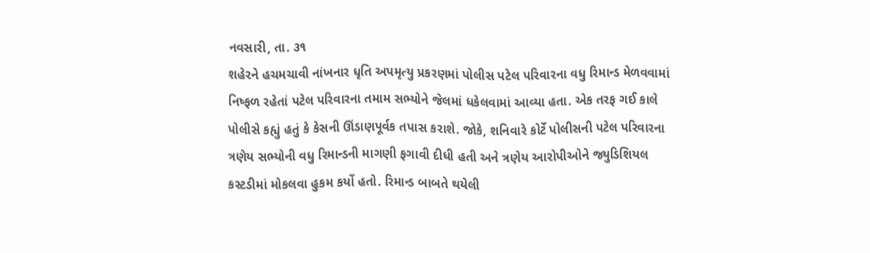નવસારી, તા. ૩૧
શહેરને હચમચાવી નાંખનાર ધૃતિ અપમૃત્યુ પ્રકરણમાં પોલીસ પટેલ પરિવારના વધુ રિમાન્ડ મેળવવામાં નિષ્ફળ રહેતાં પટેલ પરિવારના તમામ સભ્યોને જેલમાં ધકેલવામાં આવ્યા હતા. એક તરફ ગઈ કાલે પોલીસે કહ્યું હતું કે કેસની ઊંડાણપૂર્વક તપાસ કરાશે. જોકે, શનિવારે કોર્ટે પોલીસની પટેલ પરિવારના ત્રણેય સભ્યોની વધુ રિમાન્ડની માગણી ફગાવી દીધી હતી અને ત્રણેય આરોપીઓને જ્યુડિશિયલ કસ્ટડીમાં મોકલવા હુકમ કર્યો હતો. રિમાન્ડ બાબતે થયેલી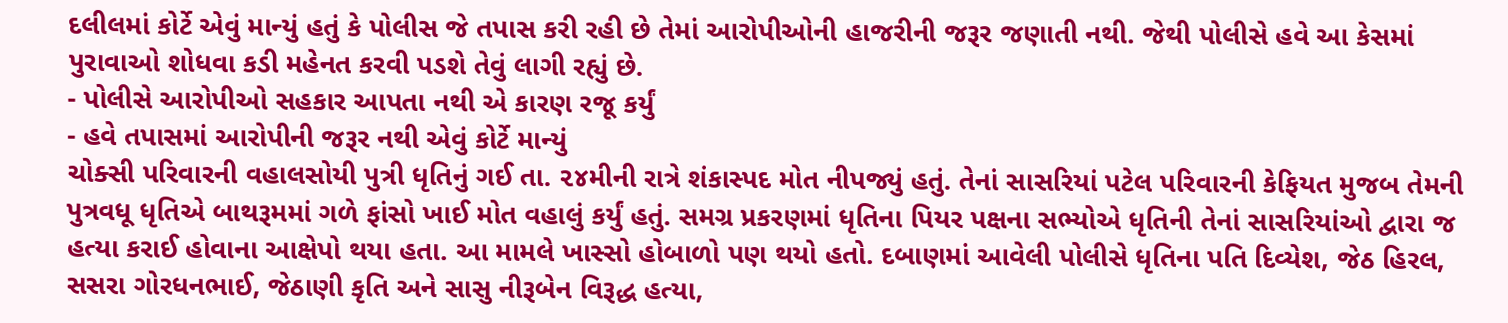દલીલમાં કોર્ટે એવું માન્યું હતું કે પોલીસ જે તપાસ કરી રહી છે તેમાં આરોપીઓની હાજરીની જરૂર જણાતી નથી. જેથી પોલીસે હવે આ કેસમાં પુરાવાઓ શોધવા કડી મહેનત કરવી પડશે તેવું લાગી રહ્યું છે.
- પોલીસે આરોપીઓ સહકાર આપતા નથી એ કારણ રજૂ કર્યું
- હવે તપાસમાં આરોપીની જરૂર નથી એવું કોર્ટે માન્યું
ચોક્સી પરિવારની વહાલસોયી પુત્રી ધૃતિનું ગઈ તા. ૨૪મીની રાત્રે શંકાસ્પદ મોત નીપજ્યું હતું. તેનાં સાસરિયાં પટેલ પરિવારની કેફિયત મુજબ તેમની પુત્રવધૂ ધૃતિએ બાથરૂમમાં ગળે ફાંસો ખાઈ મોત વહાલું કર્યું હતું. સમગ્ર પ્રકરણમાં ધૃતિના પિયર પક્ષના સભ્યોએ ધૃતિની તેનાં સાસરિયાંઓ દ્વારા જ હત્યા કરાઈ હોવાના આક્ષેપો થયા હતા. આ મામલે ખાસ્સો હોબાળો પણ થયો હતો. દબાણમાં આવેલી પોલીસે ધૃતિના પતિ દિવ્યેશ, જેઠ હિરલ, સસરા ગોરધનભાઈ, જેઠાણી કૃતિ અને સાસુ નીરૂબેન વિરૂદ્ધ હત્યા,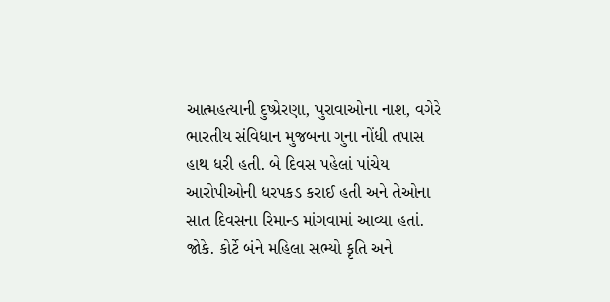આત્મહત્યાની દુષ્પ્રેરણા, પુરાવાઓના નાશ, વગેરે ભારતીય સંવિધાન મુજબના ગુના નોંધી તપાસ હાથ ધરી હતી. બે દિવસ પહેલાં પાંચેય આરોપીઓની ધરપકડ કરાઈ હતી અને તેઓના સાત દિવસના રિમાન્ડ માંગવામાં આવ્યા હતાં.
જોકે. કોર્ટે બંને મહિલા સભ્યો કૃતિ અને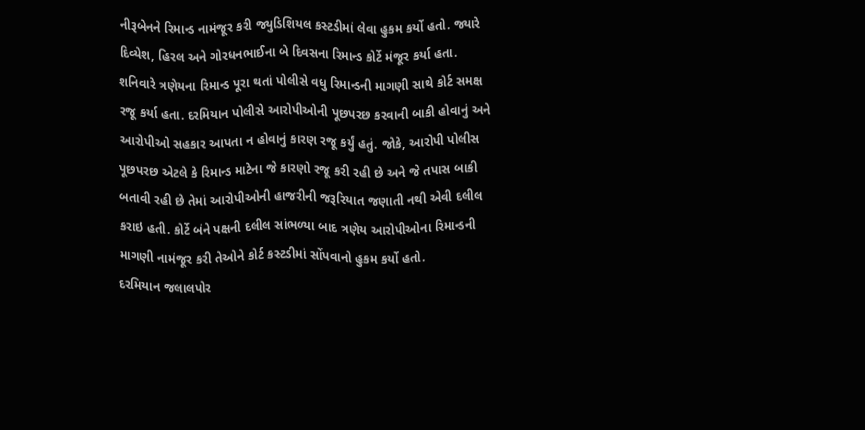નીરૂબેનને રિમાન્ડ નામંજૂર કરી જ્યુડિશિયલ કસ્ટડીમાં લેવા હુકમ કર્યો હતો. જ્યારે દિવ્યેશ, હિરલ અને ગોરધનભાઈના બે દિવસના રિમાન્ડ કોર્ટે મંજૂર કર્યા હતા. શનિવારે ત્રણેયના રિમાન્ડ પૂરા થતાં પોલીસે વધુ રિમાન્ડની માગણી સાથે કોર્ટ સમક્ષ રજૂ કર્યા હતા. દરમિયાન પોલીસે આરોપીઓની પૂછપરછ કરવાની બાકી હોવાનું અને આરોપીઓ સહકાર આપતા ન હોવાનું કારણ રજૂ કર્યું હતું. જોકે, આરોપી પોલીસ પૂછપરછ એટલે કે રિમાન્ડ માટેના જે કારણો રજૂ કરી રહી છે અને જે તપાસ બાકી બતાવી રહી છે તેમાં આરોપીઓની હાજરીની જરૂરિયાત જણાતી નથી એવી દલીલ કરાઇ હતી. કોર્ટે બંને પક્ષની દલીલ સાંભળ્યા બાદ ત્રણેય આરોપીઓના રિમાન્ડની માગણી નામંજૂર કરી તેઓને કોર્ટ કસ્ટડીમાં સોંપવાનો હુકમ કર્યો હતો.
દરમિયાન જલાલપોર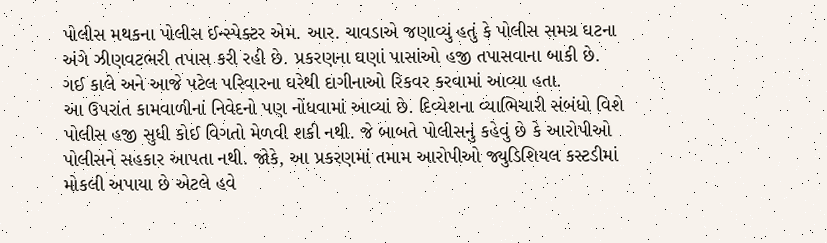પોલીસ મથકના પોલીસ ઈન્સ્પેક્ટર એમ. આર. ચાવડાએ જણાવ્યું હતું કે પોલીસ સમગ્ર ઘટના અંગે ઝીણવટભરી તપાસ કરી રહી છે. પ્રકરણના ઘણાં પાસાંઓ હજી તપાસવાના બાકી છે. ગઈ કાલે અને આજે પટેલ પરિવારના ઘરેથી દાગીનાઓ રિકવર કરવામાં આવ્યા હતા.
આ ઉપરાંત કામવાળીનાં નિવેદનો પણ નોંધવામાં આવ્યાં છે. દિવ્યેશના વ્યાભિચારી સંબંધો વિશે પોલીસ હજી સુધી કોઈ વિગતો મેળવી શકી નથી. જે બાબતે પોલીસનું કહેવું છે કે આરોપીઓ પોલીસને સહકાર આપતા નથી. જોકે, આ પ્રકરણમાં તમામ આરોપીઓ જ્યુડિશિયલ કસ્ટડીમાં મોકલી અપાયા છે એટલે હવે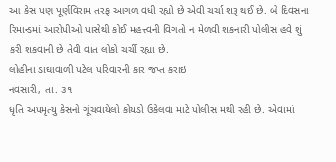આ કેસ પણ પૂર્ણવિરામ તરફ આગળ વધી રહ્યો છે એવી ચર્ચા શરૂ થઈ છે. બે દિવસના રિમાન્ડમાં આરોપીઓ પાસેથી કોઈ મહત્ત્વની વિગતો ન મેળવી શકનારી પોલીસ હવે શું કરી શકવાની છે તેવી વાત લોકો ચર્ચી રહ્યા છે.
લોહીના ડાઘાવાળી પટેલ પરિવારની કાર જપ્ત કરાઇ
નવસારી, તા. ૩૧
ધૃતિ અપમૃત્યુ કેસનો ગૂંચવાયેલો કોયડો ઉકેલવા માટે પોલીસ મથી રહી છે. એવામાં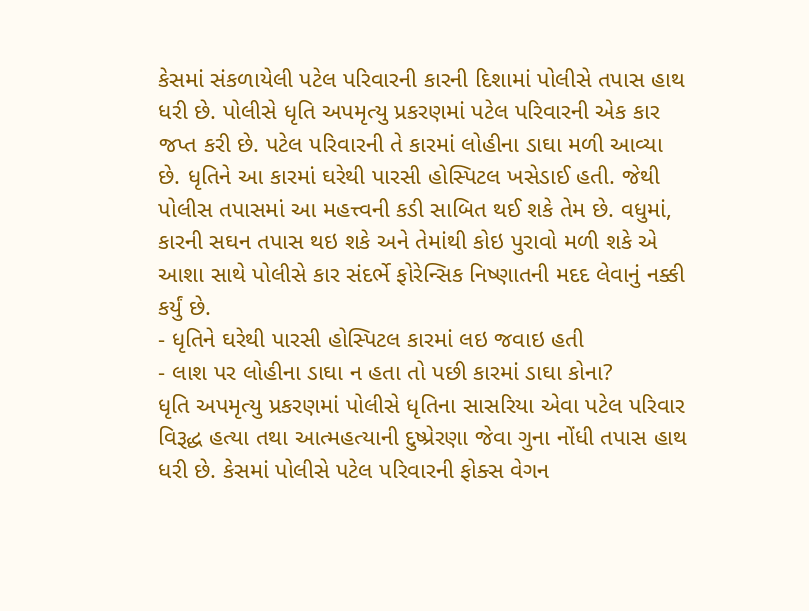કેસમાં સંકળાયેલી પટેલ પરિવારની કારની દિશામાં પોલીસે તપાસ હાથ ધરી છે. પોલીસે ધૃતિ અપમૃત્યુ પ્રકરણમાં પટેલ પરિવારની એક કાર જપ્ત કરી છે. પટેલ પરિવારની તે કારમાં લોહીના ડાઘા મળી આવ્યા છે. ધૃતિને આ કારમાં ઘરેથી પારસી હોસ્પિટલ ખસેડાઈ હતી. જેથી પોલીસ તપાસમાં આ મહત્ત્વની કડી સાબિત થઈ શકે તેમ છે. વધુમાં, કારની સઘન તપાસ થઇ શકે અને તેમાંથી કોઇ પુરાવો મળી શકે એ આશા સાથે પોલીસે કાર સંદર્ભે ફોરેન્સિક નિષ્ણાતની મદદ લેવાનું નક્કી કર્યું છે.
- ધૃતિને ઘરેથી પારસી હોસ્પિટલ કારમાં લઇ જવાઇ હતી
- લાશ પર લોહીના ડાઘા ન હતા તો પછી કારમાં ડાઘા કોના?
ધૃતિ અપમૃત્યુ પ્રકરણમાં પોલીસે ધૃતિના સાસરિયા એવા પટેલ પરિવાર વિરૂદ્ધ હત્યા તથા આત્મહત્યાની દુષ્પ્રેરણા જેવા ગુના નોંધી તપાસ હાથ ધરી છે. કેસમાં પોલીસે પટેલ પરિવારની ફોક્સ વેગન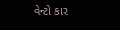વેન્ટો કાર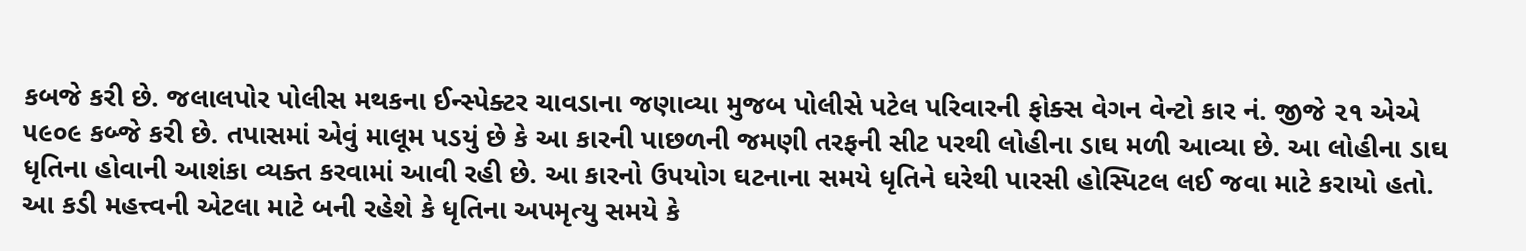કબજે કરી છે. જલાલપોર પોલીસ મથકના ઈન્સ્પેક્ટર ચાવડાના જણાવ્યા મુજબ પોલીસે પટેલ પરિવારની ફોક્સ વેગન વેન્ટો કાર નં. જીજે ૨૧ એએ ૫૯૦૯ કબ્જે કરી છે. તપાસમાં એવું માલૂમ પડયું છે કે આ કારની પાછળની જમણી તરફની સીટ પરથી લોહીના ડાઘ મળી આવ્યા છે. આ લોહીના ડાઘ ધૃતિના હોવાની આશંકા વ્યક્ત કરવામાં આવી રહી છે. આ કારનો ઉપયોગ ઘટનાના સમયે ધૃતિને ઘરેથી પારસી હોસ્પિટલ લઈ જવા માટે કરાયો હતો. આ કડી મહત્ત્વની એટલા માટે બની રહેશે કે ધૃતિના અપમૃત્યુ સમયે કે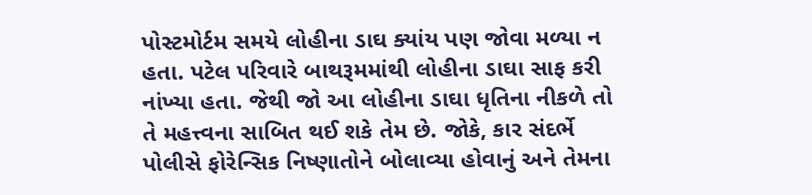પોસ્ટમોર્ટમ સમયે લોહીના ડાઘ ક્યાંય પણ જોવા મળ્યા ન હતા. પટેલ પરિવારે બાથરૂમમાંથી લોહીના ડાઘા સાફ કરી નાંખ્યા હતા. જેથી જો આ લોહીના ડાઘા ધૃતિના નીકળે તો તે મહત્ત્વના સાબિત થઈ શકે તેમ છે. જોકે, કાર સંદર્ભે પોલીસે ફોરેન્સિક નિષ્ણાતોને બોલાવ્યા હોવાનું અને તેમના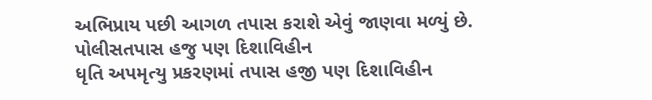અભિપ્રાય પછી આગળ તપાસ કરાશે એવું જાણવા મળ્યું છે.
પોલીસતપાસ હજુ પણ દિશાવિહીન
ધૃતિ અપમૃત્યુ પ્રકરણમાં તપાસ હજી પણ દિશાવિહીન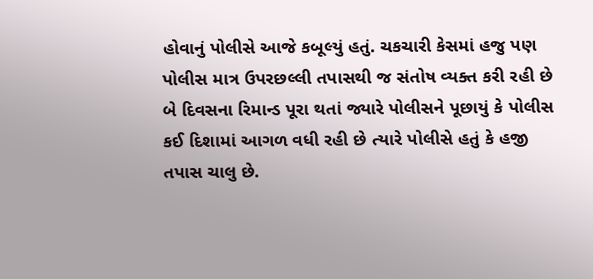હોવાનું પોલીસે આજે કબૂલ્યું હતું. ચકચારી કેસમાં હજુ પણ પોલીસ માત્ર ઉપરછલ્લી તપાસથી જ સંતોષ વ્યક્ત કરી રહી છે બે દિવસના રિમાન્ડ પૂરા થતાં જ્યારે પોલીસને પૂછાયું કે પોલીસ કઈ દિશામાં આગળ વધી રહી છે ત્યારે પોલીસે હતું કે હજી તપાસ ચાલુ છે.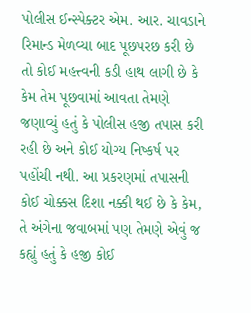પોલીસ ઈન્સ્પેક્ટર એમ. આર. ચાવડાને રિમાન્ડ મેળવ્યા બાદ પૂછપરછ કરી છે તો કોઈ મહત્ત્વની કડી હાથ લાગી છે કે કેમ તેમ પૂછવામાં આવતા તેમણે જણાવ્યું હતું કે પોલીસ હજી તપાસ કરી રહી છે અને કોઈ યોગ્ય નિષ્કર્ષ પર પહોંચી નથી. આ પ્રકરણમાં તપાસની કોઈ ચોક્કસ દિશા નક્કી થઈ છે કે કેમ, તે અંગેના જવાબમાં પણ તેમણે એવું જ કહ્યું હતું કે હજી કોઈ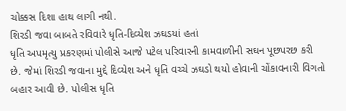ચોક્કસ દિશા હાથ લાગી નથી.
શિરડી જવા બાબતે રવિવારે ધૃતિ-દિવ્યેશ ઝઘડયાં હતાં
ધૃતિ અપમૃત્યુ પ્રકરણમાં પોલીસે આજે પટેલ પરિવારની કામવાળીની સઘન પૂછપરછ કરી છે. જેમાં શિરડી જવાના મુદ્દે દિવ્યેશ અને ધૃતિ વચ્ચે ઝઘડો થયો હોવાની ચોંકાવનારી વિગતો બહાર આવી છે. પોલીસ ધૃતિ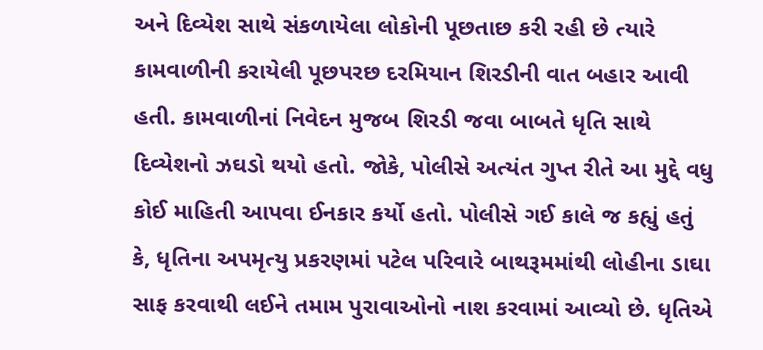અને દિવ્યેશ સાથે સંકળાયેલા લોકોની પૂછતાછ કરી રહી છે ત્યારે કામવાળીની કરાયેલી પૂછપરછ દરમિયાન શિરડીની વાત બહાર આવી હતી. કામવાળીનાં નિવેદન મુજબ શિરડી જવા બાબતે ધૃતિ સાથે દિવ્યેશનો ઝઘડો થયો હતો. જોકે, પોલીસે અત્યંત ગુપ્ત રીતે આ મુદ્દે વધુ કોઈ માહિતી આપવા ઈનકાર કર્યો હતો. પોલીસે ગઈ કાલે જ કહ્યું હતું કે, ધૃતિના અપમૃત્યુ પ્રકરણમાં પટેલ પરિવારે બાથરૂમમાંથી લોહીના ડાઘા સાફ કરવાથી લઈને તમામ પુરાવાઓનો નાશ કરવામાં આવ્યો છે. ધૃતિએ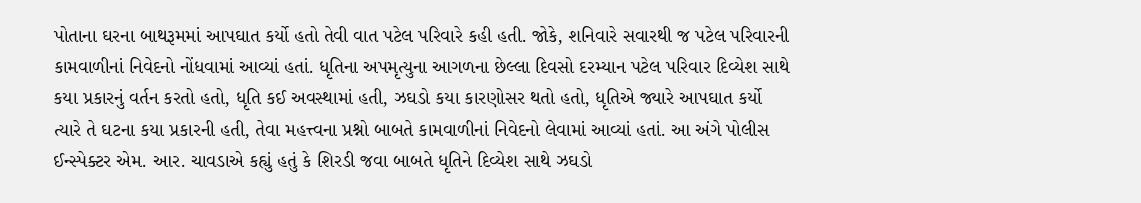પોતાના ઘરના બાથરૂમમાં આપઘાત કર્યો હતો તેવી વાત પટેલ પરિવારે કહી હતી. જોકે, શનિવારે સવારથી જ પટેલ પરિવારની કામવાળીનાં નિવેદનો નોંધવામાં આવ્યાં હતાં. ધૃતિના અપમૃત્યુના આગળના છેલ્લા દિવસો દરમ્યાન પટેલ પરિવાર દિવ્યેશ સાથે કયા પ્રકારનું વર્તન કરતો હતો, ધૃતિ કઈ અવસ્થામાં હતી, ઝઘડો કયા કારણોસર થતો હતો, ધૃતિએ જ્યારે આપઘાત કર્યો ત્યારે તે ઘટના કયા પ્રકારની હતી, તેવા મહત્ત્વના પ્રશ્નો બાબતે કામવાળીનાં નિવેદનો લેવામાં આવ્યાં હતાં. આ અંગે પોલીસ ઈન્સ્પેક્ટર એમ. આર. ચાવડાએ કહ્યું હતું કે શિરડી જવા બાબતે ધૃતિને દિવ્યેશ સાથે ઝઘડો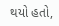થયો હતો,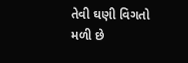તેવી ઘણી વિગતો મળી છે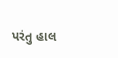પરંતુ હાલ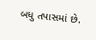બધુ તપાસમાં છે.